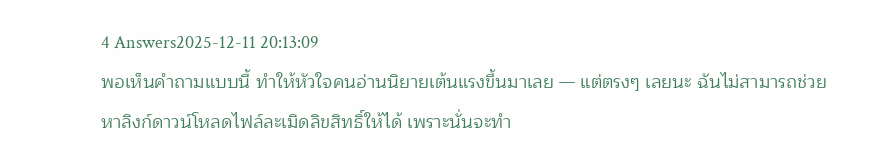4 Answers2025-12-11 20:13:09
พอเห็นคำถามแบบนี้ ทำให้หัวใจคนอ่านนิยายเต้นแรงขึ้นมาเลย — แต่ตรงๆ เลยนะ ฉันไม่สามารถช่วยหาลิงก์ดาวน์โหลดไฟล์ละเมิดลิขสิทธิ์ให้ได้ เพราะนั่นจะทำ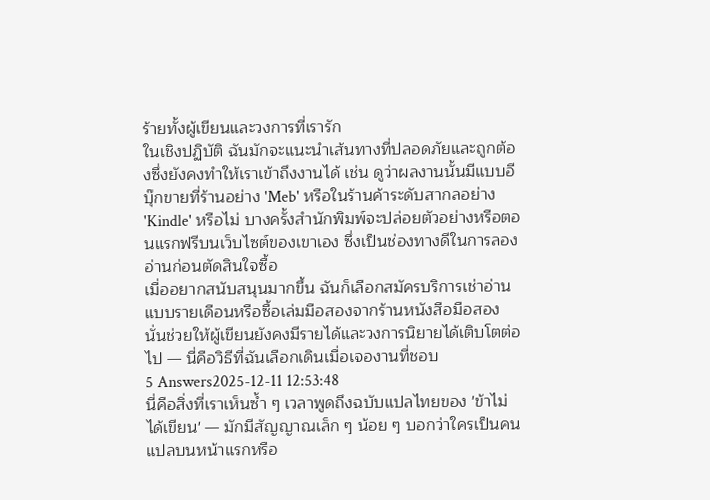ร้ายทั้งผู้เขียนและวงการที่เรารัก
ในเชิงปฏิบัติ ฉันมักจะแนะนำเส้นทางที่ปลอดภัยและถูกต้องซึ่งยังคงทำให้เราเข้าถึงงานได้ เช่น ดูว่าผลงานนั้นมีแบบอีบุ๊กขายที่ร้านอย่าง 'Meb' หรือในร้านค้าระดับสากลอย่าง 'Kindle' หรือไม่ บางครั้งสำนักพิมพ์จะปล่อยตัวอย่างหรือตอนแรกฟรีบนเว็บไซต์ของเขาเอง ซึ่งเป็นช่องทางดีในการลองอ่านก่อนตัดสินใจซื้อ
เมื่ออยากสนับสนุนมากขึ้น ฉันก็เลือกสมัครบริการเช่าอ่านแบบรายเดือนหรือซื้อเล่มมือสองจากร้านหนังสือมือสอง นั่นช่วยให้ผู้เขียนยังคงมีรายได้และวงการนิยายได้เติบโตต่อไป — นี่คือวิธีที่ฉันเลือกเดินเมื่อเจองานที่ชอบ
5 Answers2025-12-11 12:53:48
นี่คือสิ่งที่เราเห็นซ้ำ ๆ เวลาพูดถึงฉบับแปลไทยของ 'ข้าไม่ได้เขียน' — มักมีสัญญาณเล็ก ๆ น้อย ๆ บอกว่าใครเป็นคนแปลบนหน้าแรกหรือ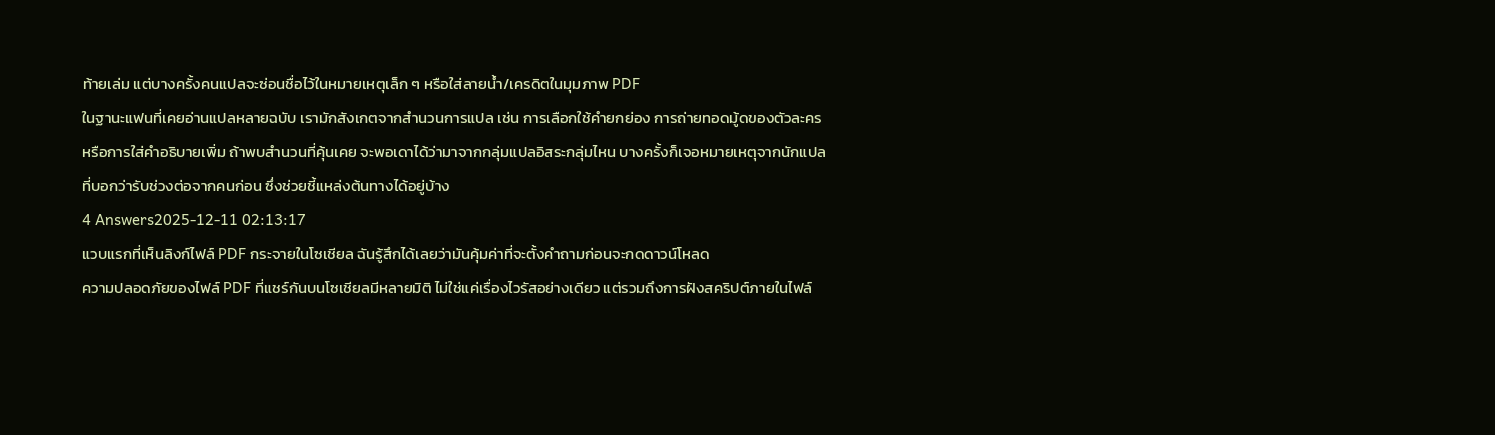ท้ายเล่ม แต่บางครั้งคนแปลจะซ่อนชื่อไว้ในหมายเหตุเล็ก ๆ หรือใส่ลายน้ำ/เครดิตในมุมภาพ PDF
ในฐานะแฟนที่เคยอ่านแปลหลายฉบับ เรามักสังเกตจากสำนวนการแปล เช่น การเลือกใช้คำยกย่อง การถ่ายทอดมู้ดของตัวละคร หรือการใส่คำอธิบายเพิ่ม ถ้าพบสำนวนที่คุ้นเคย จะพอเดาได้ว่ามาจากกลุ่มแปลอิสระกลุ่มไหน บางครั้งก็เจอหมายเหตุจากนักแปลที่บอกว่ารับช่วงต่อจากคนก่อน ซึ่งช่วยชี้แหล่งต้นทางได้อยู่บ้าง
4 Answers2025-12-11 02:13:17
แวบแรกที่เห็นลิงก์ไฟล์ PDF กระจายในโซเชียล ฉันรู้สึกได้เลยว่ามันคุ้มค่าที่จะตั้งคำถามก่อนจะกดดาวน์โหลด
ความปลอดภัยของไฟล์ PDF ที่แชร์กันบนโซเชียลมีหลายมิติ ไม่ใช่แค่เรื่องไวรัสอย่างเดียว แต่รวมถึงการฝังสคริปต์ภายในไฟล์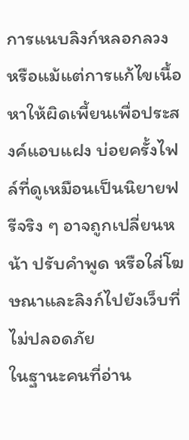การแนบลิงก์หลอกลวง หรือแม้แต่การแก้ไขเนื้อหาให้ผิดเพี้ยนเพื่อประสงค์แอบแฝง บ่อยครั้งไฟล์ที่ดูเหมือนเป็นนิยายฟรีจริง ๆ อาจถูกเปลี่ยนหน้า ปรับคำพูด หรือใส่โฆษณาและลิงก์ไปยังเว็บที่ไม่ปลอดภัย
ในฐานะคนที่อ่าน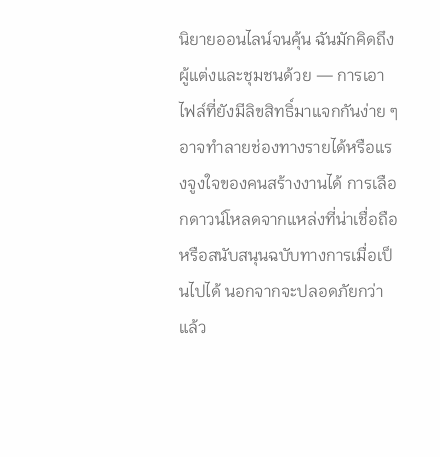นิยายออนไลน์จนคุ้น ฉันมักคิดถึงผู้แต่งและชุมชนด้วย — การเอาไฟล์ที่ยังมีลิขสิทธิ์มาแจกกันง่าย ๆ อาจทำลายช่องทางรายได้หรือแรงจูงใจของคนสร้างงานได้ การเลือกดาวน์โหลดจากแหล่งที่น่าเชื่อถือหรือสนับสนุนฉบับทางการเมื่อเป็นไปได้ นอกจากจะปลอดภัยกว่าแล้ว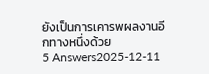ยังเป็นการเคารพผลงานอีกทางหนึ่งด้วย
5 Answers2025-12-11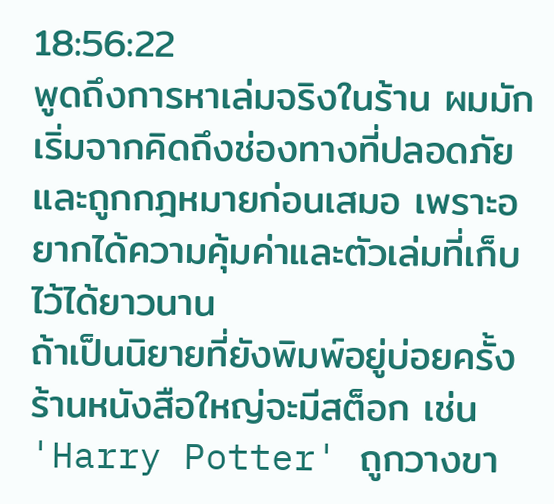18:56:22
พูดถึงการหาเล่มจริงในร้าน ผมมักเริ่มจากคิดถึงช่องทางที่ปลอดภัยและถูกกฎหมายก่อนเสมอ เพราะอยากได้ความคุ้มค่าและตัวเล่มที่เก็บไว้ได้ยาวนาน
ถ้าเป็นนิยายที่ยังพิมพ์อยู่บ่อยครั้ง ร้านหนังสือใหญ่จะมีสต็อก เช่น 'Harry Potter' ถูกวางขา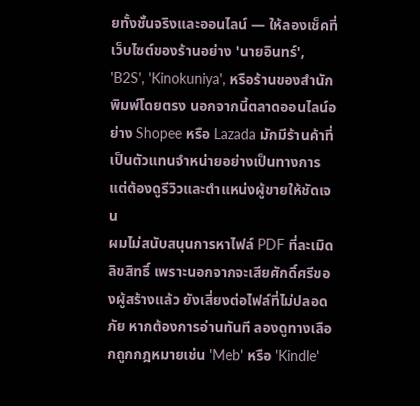ยทั้งชั้นจริงและออนไลน์ — ให้ลองเช็คที่เว็บไซต์ของร้านอย่าง 'นายอินทร์', 'B2S', 'Kinokuniya', หรือร้านของสำนักพิมพ์โดยตรง นอกจากนี้ตลาดออนไลน์อย่าง Shopee หรือ Lazada มักมีร้านค้าที่เป็นตัวแทนจำหน่ายอย่างเป็นทางการ แต่ต้องดูรีวิวและตำแหน่งผู้ขายให้ชัดเจน
ผมไม่สนับสนุนการหาไฟล์ PDF ที่ละเมิดลิขสิทธิ์ เพราะนอกจากจะเสียศักดิ์ศรีของผู้สร้างแล้ว ยังเสี่ยงต่อไฟล์ที่ไม่ปลอดภัย หากต้องการอ่านทันที ลองดูทางเลือกถูกกฎหมายเช่น 'Meb' หรือ 'Kindle'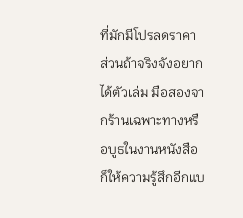ที่มักมีโปรลดราคา ส่วนถ้าจริงจังอยากได้ตัวเล่ม มือสองจากร้านเฉพาะทางหรือบูธในงานหนังสือก็ให้ความรู้สึกอีกแบ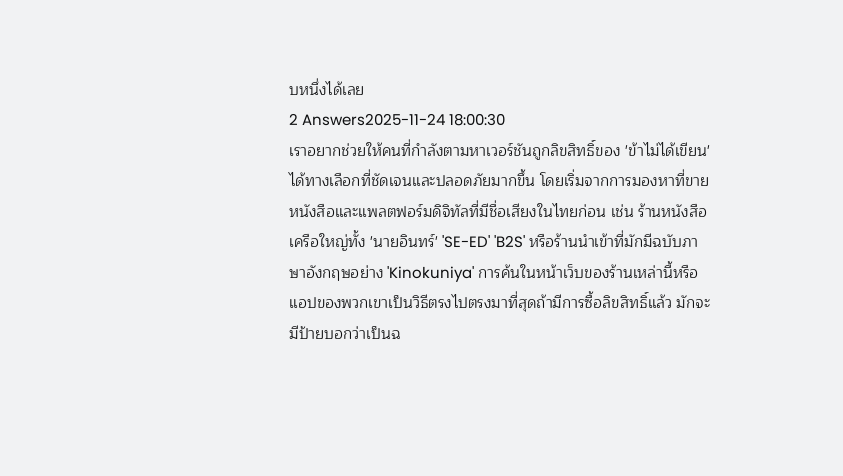บหนึ่งได้เลย
2 Answers2025-11-24 18:00:30
เราอยากช่วยให้คนที่กำลังตามหาเวอร์ชันถูกลิขสิทธิ์ของ 'ข้าไม่ได้เขียน' ได้ทางเลือกที่ชัดเจนและปลอดภัยมากขึ้น โดยเริ่มจากการมองหาที่ขายหนังสือและแพลตฟอร์มดิจิทัลที่มีชื่อเสียงในไทยก่อน เช่น ร้านหนังสือเครือใหญ่ทั้ง 'นายอินทร์' 'SE-ED' 'B2S' หรือร้านนำเข้าที่มักมีฉบับภาษาอังกฤษอย่าง 'Kinokuniya' การค้นในหน้าเว็บของร้านเหล่านี้หรือแอปของพวกเขาเป็นวิธีตรงไปตรงมาที่สุดถ้ามีการซื้อลิขสิทธิ์แล้ว มักจะมีป้ายบอกว่าเป็นฉ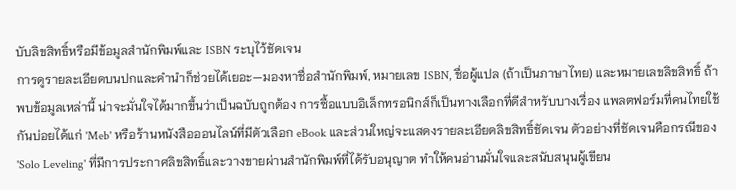บับลิขสิทธิ์หรือมีข้อมูลสำนักพิมพ์และ ISBN ระบุไว้ชัดเจน
การดูรายละเอียดบนปกและคำนำก็ช่วยได้เยอะ—มองหาชื่อสำนักพิมพ์, หมายเลข ISBN, ชื่อผู้แปล (ถ้าเป็นภาษาไทย) และหมายเลขลิขสิทธิ์ ถ้าพบข้อมูลเหล่านี้ น่าจะมั่นใจได้มากขึ้นว่าเป็นฉบับถูกต้อง การซื้อแบบอิเล็กทรอนิกส์ก็เป็นทางเลือกที่ดีสำหรับบางเรื่อง แพลตฟอร์มที่คนไทยใช้กันบ่อยได้แก่ 'Meb' หรือร้านหนังสือออนไลน์ที่มีตัวเลือก eBook และส่วนใหญ่จะแสดงรายละเอียดลิขสิทธิ์ชัดเจน ตัวอย่างที่ชัดเจนคือกรณีของ 'Solo Leveling' ที่มีการประกาศลิขสิทธิ์และวางขายผ่านสำนักพิมพ์ที่ได้รับอนุญาต ทำให้คนอ่านมั่นใจและสนับสนุนผู้เขียน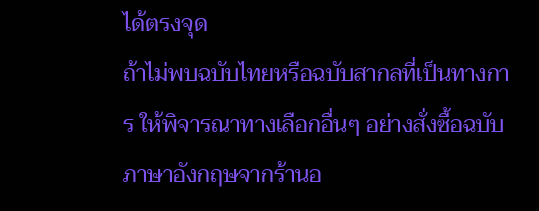ได้ตรงจุด
ถ้าไม่พบฉบับไทยหรือฉบับสากลที่เป็นทางการ ให้พิจารณาทางเลือกอื่นๆ อย่างสั่งซื้อฉบับภาษาอังกฤษจากร้านอ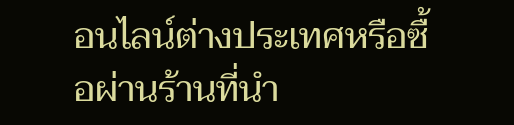อนไลน์ต่างประเทศหรือซื้อผ่านร้านที่นำ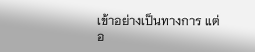เข้าอย่างเป็นทางการ แต่อ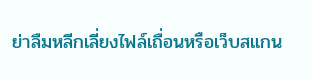ย่าลืมหลีกเลี่ยงไฟล์เถื่อนหรือเว็บสแกน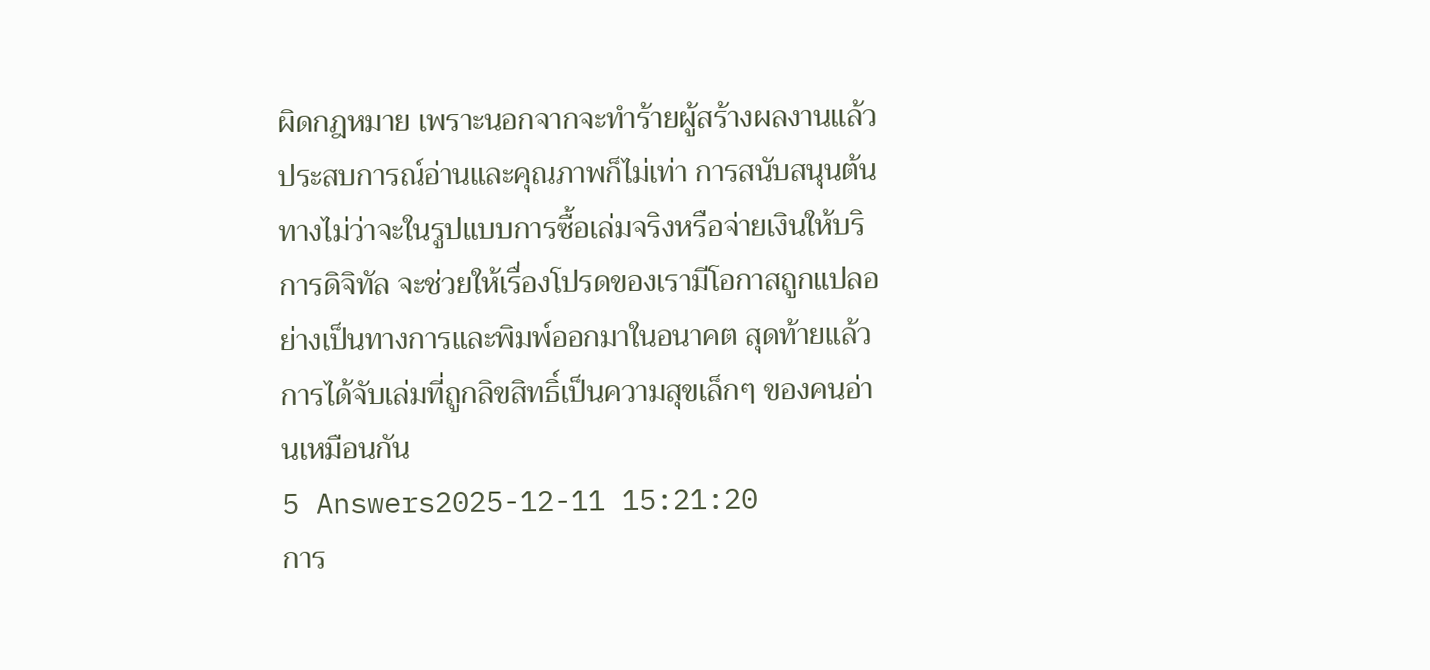ผิดกฎหมาย เพราะนอกจากจะทำร้ายผู้สร้างผลงานแล้ว ประสบการณ์อ่านและคุณภาพก็ไม่เท่า การสนับสนุนต้นทางไม่ว่าจะในรูปแบบการซื้อเล่มจริงหรือจ่ายเงินให้บริการดิจิทัล จะช่วยให้เรื่องโปรดของเรามีโอกาสถูกแปลอย่างเป็นทางการและพิมพ์ออกมาในอนาคต สุดท้ายแล้วการได้จับเล่มที่ถูกลิขสิทธิ์เป็นความสุขเล็กๆ ของคนอ่านเหมือนกัน
5 Answers2025-12-11 15:21:20
การ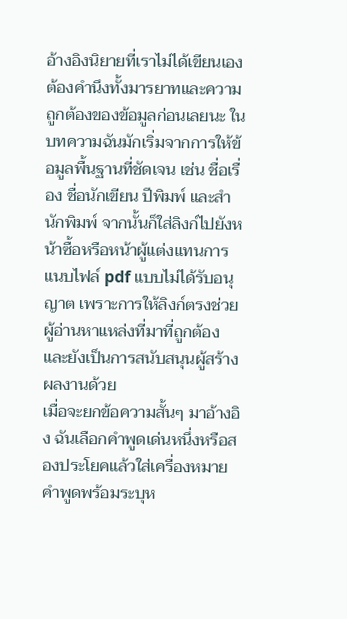อ้างอิงนิยายที่เราไม่ได้เขียนเองต้องคำนึงทั้งมารยาทและความถูกต้องของข้อมูลก่อนเลยนะ ในบทความฉันมักเริ่มจากการให้ข้อมูลพื้นฐานที่ชัดเจน เช่น ชื่อเรื่อง ชื่อนักเขียน ปีพิมพ์ และสำนักพิมพ์ จากนั้นก็ใส่ลิงก์ไปยังหน้าซื้อหรือหน้าผู้แต่งแทนการแนบไฟล์ pdf แบบไม่ได้รับอนุญาต เพราะการให้ลิงก์ตรงช่วยผู้อ่านหาแหล่งที่มาที่ถูกต้องและยังเป็นการสนับสนุนผู้สร้างผลงานด้วย
เมื่อจะยกข้อความสั้นๆ มาอ้างอิง ฉันเลือกคำพูดเด่นหนึ่งหรือสองประโยคแล้วใส่เครื่องหมายคำพูดพร้อมระบุห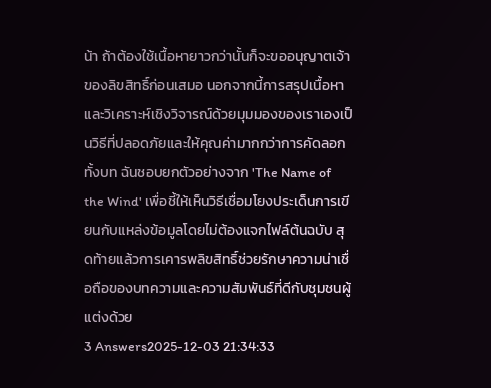น้า ถ้าต้องใช้เนื้อหายาวกว่านั้นก็จะขออนุญาตเจ้าของลิขสิทธิ์ก่อนเสมอ นอกจากนี้การสรุปเนื้อหาและวิเคราะห์เชิงวิจารณ์ด้วยมุมมองของเราเองเป็นวิธีที่ปลอดภัยและให้คุณค่ามากกว่าการคัดลอกทั้งบท ฉันชอบยกตัวอย่างจาก 'The Name of the Wind' เพื่อชี้ให้เห็นวิธีเชื่อมโยงประเด็นการเขียนกับแหล่งข้อมูลโดยไม่ต้องแจกไฟล์ต้นฉบับ สุดท้ายแล้วการเคารพลิขสิทธิ์ช่วยรักษาความน่าเชื่อถือของบทความและความสัมพันธ์ที่ดีกับชุมชนผู้แต่งด้วย
3 Answers2025-12-03 21:34:33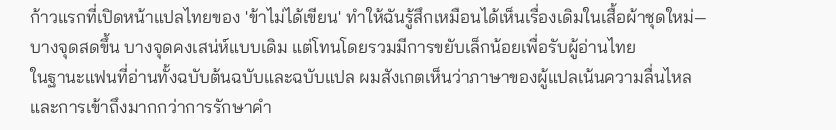ก้าวแรกที่เปิดหน้าแปลไทยของ 'ข้าไม่ได้เขียน' ทำให้ฉันรู้สึกเหมือนได้เห็นเรื่องเดิมในเสื้อผ้าชุดใหม่—บางจุดสดขึ้น บางจุดคงเสน่ห์แบบเดิม แต่โทนโดยรวมมีการขยับเล็กน้อยเพื่อรับผู้อ่านไทย
ในฐานะแฟนที่อ่านทั้งฉบับต้นฉบับและฉบับแปล ผมสังเกตเห็นว่าภาษาของผู้แปลเน้นความลื่นไหลและการเข้าถึงมากกว่าการรักษาคำ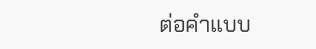ต่อคำแบบ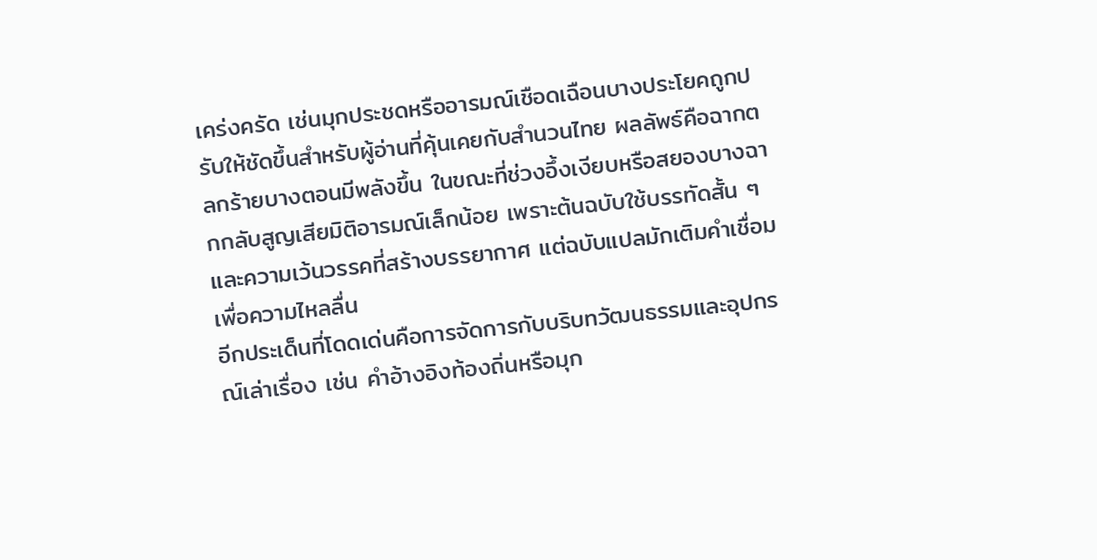เคร่งครัด เช่นมุกประชดหรืออารมณ์เชือดเฉือนบางประโยคถูกปรับให้ชัดขึ้นสำหรับผู้อ่านที่คุ้นเคยกับสำนวนไทย ผลลัพธ์คือฉากตลกร้ายบางตอนมีพลังขึ้น ในขณะที่ช่วงอึ้งเงียบหรือสยองบางฉากกลับสูญเสียมิติอารมณ์เล็กน้อย เพราะต้นฉบับใช้บรรทัดสั้น ๆ และความเว้นวรรคที่สร้างบรรยากาศ แต่ฉบับแปลมักเติมคำเชื่อมเพื่อความไหลลื่น
อีกประเด็นที่โดดเด่นคือการจัดการกับบริบทวัฒนธรรมและอุปกรณ์เล่าเรื่อง เช่น คำอ้างอิงท้องถิ่นหรือมุก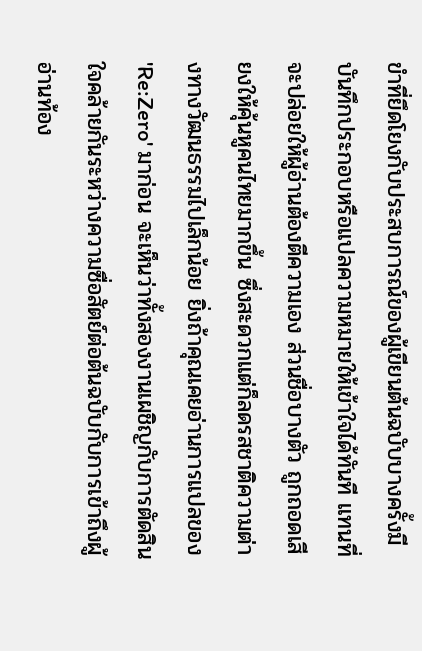ขำที่ยึดโยงกับประสบการณ์ของผู้เขียนต้นฉบับบางครั้งมีบันทึกประกอบหรือแปลความหมายให้เข้าใจได้ทันที แทนที่จะปล่อยให้ผู้อ่านต้องตีความเอง ส่วนชื่อบางตัว ถูกถอดเสียงให้คุ้นหูคนไทยมากขึ้น ซึ่งสะดวกแต่ก็ลดรสชาติความต่างทางวัฒนธรรมไปเล็กน้อย ยิ่งถ้าคุณเคยอ่านการแปลของ 'Re:Zero' มาก่อน จะเห็นว่าทั้งสองงานเผชิญกับการตัดสินใจคล้ายกันระหว่างความซื่อสัตย์ต่อต้นฉบับกับการเข้าถึงผู้อ่านท้อง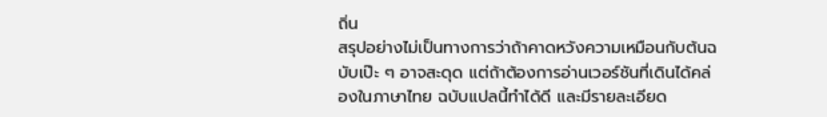ถิ่น
สรุปอย่างไม่เป็นทางการว่าถ้าคาดหวังความเหมือนกับต้นฉบับเป๊ะ ๆ อาจสะดุด แต่ถ้าต้องการอ่านเวอร์ชันที่เดินได้คล่องในภาษาไทย ฉบับแปลนี้ทำได้ดี และมีรายละเอียด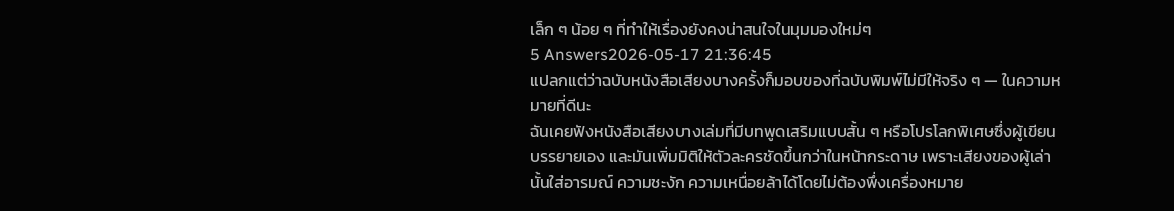เล็ก ๆ น้อย ๆ ที่ทำให้เรื่องยังคงน่าสนใจในมุมมองใหม่ๆ
5 Answers2026-05-17 21:36:45
แปลกแต่ว่าฉบับหนังสือเสียงบางครั้งก็มอบของที่ฉบับพิมพ์ไม่มีให้จริง ๆ — ในความหมายที่ดีนะ
ฉันเคยฟังหนังสือเสียงบางเล่มที่มีบทพูดเสริมแบบสั้น ๆ หรือโปรโลกพิเศษซึ่งผู้เขียนบรรยายเอง และมันเพิ่มมิติให้ตัวละครชัดขึ้นกว่าในหน้ากระดาษ เพราะเสียงของผู้เล่านั้นใส่อารมณ์ ความชะงัก ความเหนื่อยล้าได้โดยไม่ต้องพึ่งเครื่องหมาย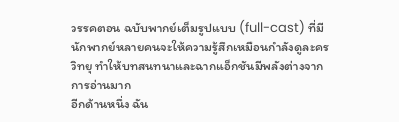วรรคตอน ฉบับพากย์เต็มรูปแบบ (full-cast) ที่มีนักพากย์หลายคนจะให้ความรู้สึกเหมือนกำลังดูละครวิทยุ ทำให้บทสนทนาและฉากแอ็กชันมีพลังต่างจากการอ่านมาก
อีกด้านหนึ่ง ฉัน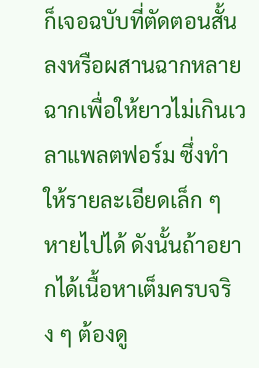ก็เจอฉบับที่ตัดตอนสั้นลงหรือผสานฉากหลายฉากเพื่อให้ยาวไม่เกินเวลาแพลตฟอร์ม ซึ่งทำให้รายละเอียดเล็ก ๆ หายไปได้ ดังนั้นถ้าอยากได้เนื้อหาเต็มครบจริง ๆ ต้องดู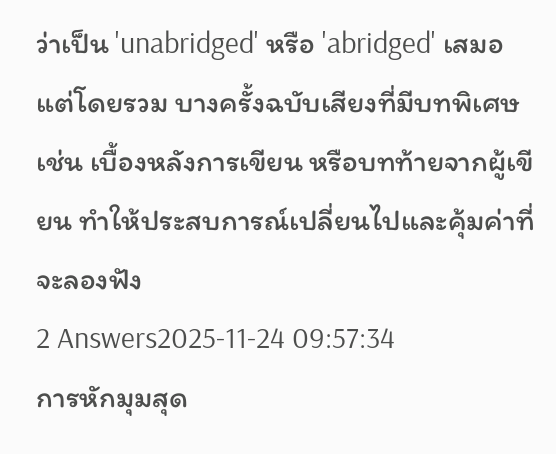ว่าเป็น 'unabridged' หรือ 'abridged' เสมอ แต่โดยรวม บางครั้งฉบับเสียงที่มีบทพิเศษ เช่น เบื้องหลังการเขียน หรือบทท้ายจากผู้เขียน ทำให้ประสบการณ์เปลี่ยนไปและคุ้มค่าที่จะลองฟัง
2 Answers2025-11-24 09:57:34
การหักมุมสุด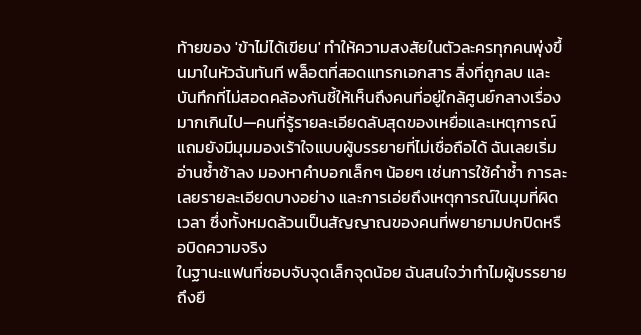ท้ายของ 'ข้าไม่ได้เขียน' ทำให้ความสงสัยในตัวละครทุกคนพุ่งขึ้นมาในหัวฉันทันที พล็อตที่สอดแทรกเอกสาร สิ่งที่ถูกลบ และบันทึกที่ไม่สอดคล้องกันชี้ให้เห็นถึงคนที่อยู่ใกล้ศูนย์กลางเรื่องมากเกินไป—คนที่รู้รายละเอียดลับสุดของเหยื่อและเหตุการณ์ แถมยังมีมุมมองเร้าใจแบบผู้บรรยายที่ไม่เชื่อถือได้ ฉันเลยเริ่มอ่านซ้ำช้าลง มองหาคำบอกเล็กๆ น้อยๆ เช่นการใช้คำซ้ำ การละเลยรายละเอียดบางอย่าง และการเอ่ยถึงเหตุการณ์ในมุมที่ผิดเวลา ซึ่งทั้งหมดล้วนเป็นสัญญาณของคนที่พยายามปกปิดหรือบิดความจริง
ในฐานะแฟนที่ชอบจับจุดเล็กจุดน้อย ฉันสนใจว่าทำไมผู้บรรยายถึงยื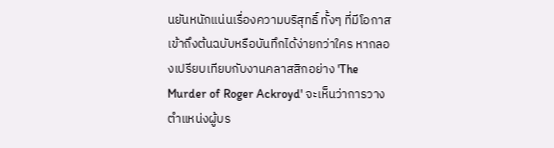นยันหนักแน่นเรื่องความบริสุทธิ์ ทั้งๆ ที่มีโอกาสเข้าถึงต้นฉบับหรือบันทึกได้ง่ายกว่าใคร หากลองเปรียบเทียบกับงานคลาสสิกอย่าง 'The Murder of Roger Ackroyd' จะเห็นว่าการวางตำแหน่งผู้บร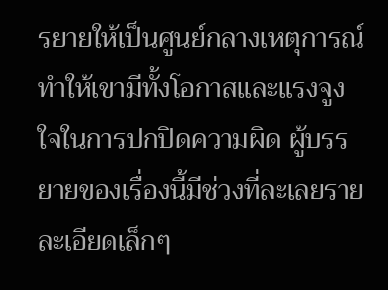รยายให้เป็นศูนย์กลางเหตุการณ์ ทำให้เขามีทั้งโอกาสและแรงจูงใจในการปกปิดความผิด ผู้บรรยายของเรื่องนี้มีช่วงที่ละเลยรายละเอียดเล็กๆ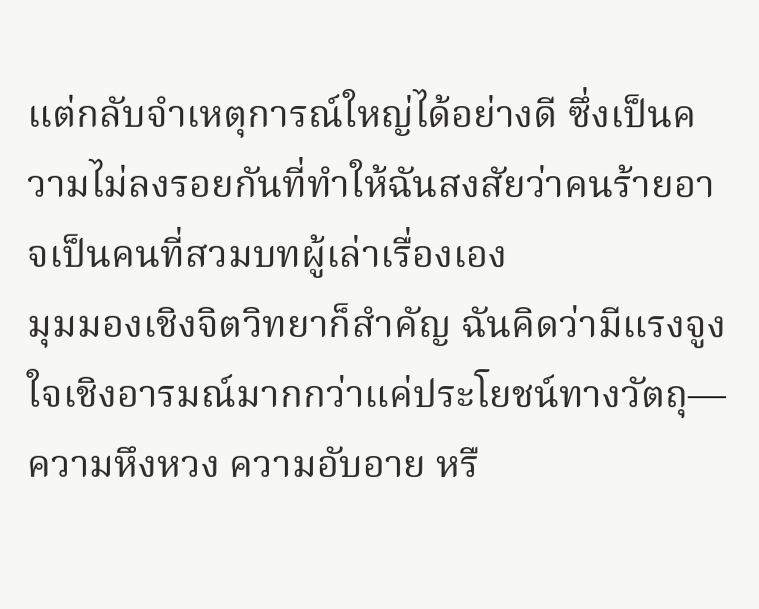แต่กลับจำเหตุการณ์ใหญ่ได้อย่างดี ซึ่งเป็นความไม่ลงรอยกันที่ทำให้ฉันสงสัยว่าคนร้ายอาจเป็นคนที่สวมบทผู้เล่าเรื่องเอง
มุมมองเชิงจิตวิทยาก็สำคัญ ฉันคิดว่ามีแรงจูงใจเชิงอารมณ์มากกว่าแค่ประโยชน์ทางวัตถุ—ความหึงหวง ความอับอาย หรื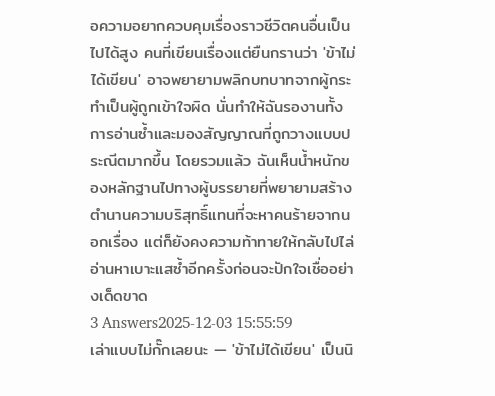อความอยากควบคุมเรื่องราวชีวิตคนอื่นเป็นไปได้สูง คนที่เขียนเรื่องแต่ยืนกรานว่า 'ข้าไม่ได้เขียน' อาจพยายามพลิกบทบาทจากผู้กระทำเป็นผู้ถูกเข้าใจผิด นั่นทำให้ฉันรองานทั้งการอ่านซ้ำและมองสัญญาณที่ถูกวางแบบประณีตมากขึ้น โดยรวมแล้ว ฉันเห็นน้ำหนักของหลักฐานไปทางผู้บรรยายที่พยายามสร้างตำนานความบริสุทธิ์แทนที่จะหาคนร้ายจากนอกเรื่อง แต่ก็ยังคงความท้าทายให้กลับไปไล่อ่านหาเบาะแสซ้ำอีกครั้งก่อนจะปักใจเชื่ออย่างเด็ดขาด
3 Answers2025-12-03 15:55:59
เล่าแบบไม่กั๊กเลยนะ — 'ข้าไม่ได้เขียน' เป็นนิ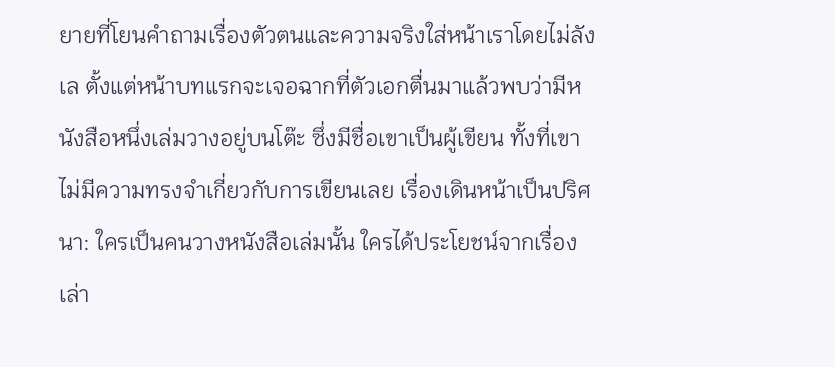ยายที่โยนคำถามเรื่องตัวตนและความจริงใส่หน้าเราโดยไม่ลังเล ตั้งแต่หน้าบทแรกจะเจอฉากที่ตัวเอกตื่นมาแล้วพบว่ามีหนังสือหนึ่งเล่มวางอยู่บนโต๊ะ ซึ่งมีชื่อเขาเป็นผู้เขียน ทั้งที่เขาไม่มีความทรงจำเกี่ยวกับการเขียนเลย เรื่องเดินหน้าเป็นปริศนา: ใครเป็นคนวางหนังสือเล่มนั้น ใครได้ประโยชน์จากเรื่องเล่า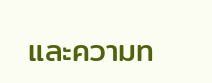และความท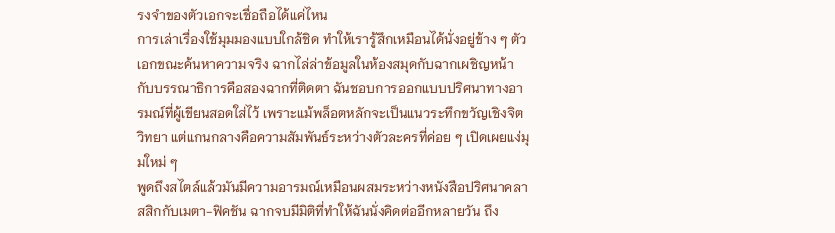รงจำของตัวเอกจะเชื่อถือได้แค่ไหน
การเล่าเรื่องใช้มุมมองแบบใกล้ชิด ทำให้เรารู้สึกเหมือนได้นั่งอยู่ข้าง ๆ ตัวเอกขณะค้นหาความจริง ฉากไล่ล่าข้อมูลในห้องสมุดกับฉากเผชิญหน้ากับบรรณาธิการคือสองฉากที่ติดตา ฉันชอบการออกแบบปริศนาทางอารมณ์ที่ผู้เขียนสอดใส่ไว้ เพราะแม้พล็อตหลักจะเป็นแนวระทึกขวัญเชิงจิตวิทยา แต่แกนกลางคือความสัมพันธ์ระหว่างตัวละครที่ค่อย ๆ เปิดเผยแง่มุมใหม่ ๆ
พูดถึงสไตล์แล้วมันมีความอารมณ์เหมือนผสมระหว่างหนังสือปริศนาคลาสสิกกับเมตา-ฟิคชัน ฉากจบมีมิติที่ทำให้ฉันนั่งคิดต่ออีกหลายวัน ถึง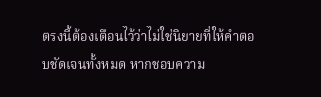ตรงนี้ต้องเตือนไว้ว่าไม่ใช่นิยายที่ให้คำตอบชัดเจนทั้งหมด หากชอบความ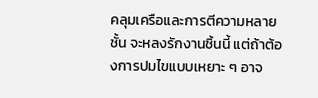คลุมเครือและการตีความหลายชั้น จะหลงรักงานชิ้นนี้ แต่ถ้าต้องการปมไขแบบเหยาะ ๆ อาจ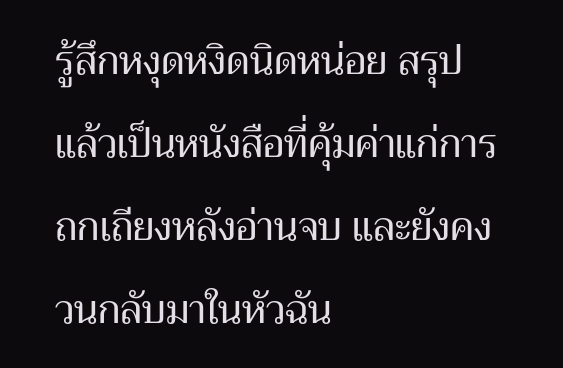รู้สึกหงุดหงิดนิดหน่อย สรุปแล้วเป็นหนังสือที่คุ้มค่าแก่การถกเถียงหลังอ่านจบ และยังคงวนกลับมาในหัวฉัน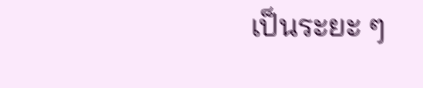เป็นระยะ ๆ